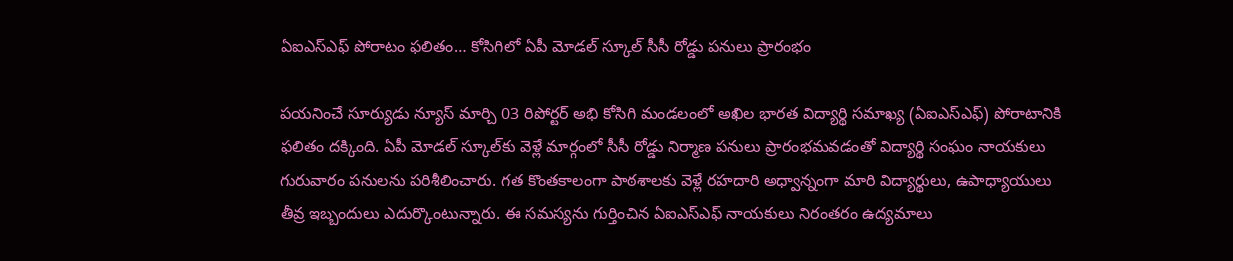ఏఐఎస్ఎఫ్ పోరాటం ఫలితం… కోసిగిలో ఏపీ మోడల్ స్కూల్ సీసీ రోడ్డు పనులు ప్రారంభం

పయనించే సూర్యుడు న్యూస్ మార్చి 03 రిపోర్టర్ అభి కోసిగి మండలంలో అఖిల భారత విద్యార్థి సమాఖ్య (ఏఐఎస్ఎఫ్) పోరాటానికి ఫలితం దక్కింది. ఏపీ మోడల్ స్కూల్‌కు వెళ్లే మార్గంలో సీసీ రోడ్డు నిర్మాణ పనులు ప్రారంభమవడంతో విద్యార్థి సంఘం నాయకులు గురువారం పనులను పరిశీలించారు. గత కొంతకాలంగా పాఠశాలకు వెళ్లే రహదారి అధ్వాన్నంగా మారి విద్యార్థులు, ఉపాధ్యాయులు తీవ్ర ఇబ్బందులు ఎదుర్కొంటున్నారు. ఈ సమస్యను గుర్తించిన ఏఐఎస్ఎఫ్ నాయకులు నిరంతరం ఉద్యమాలు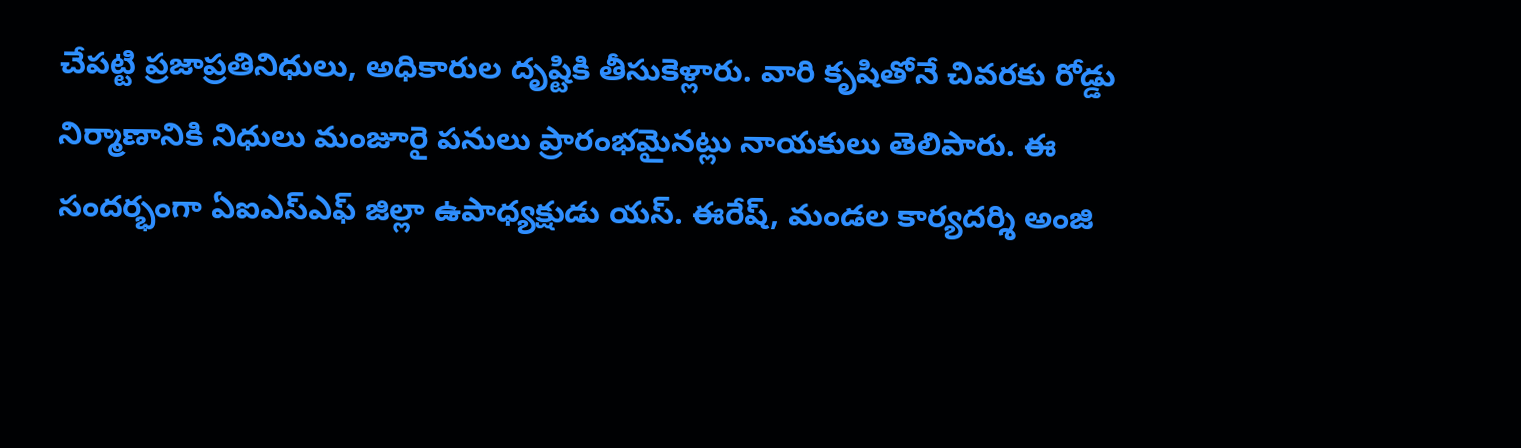చేపట్టి ప్రజాప్రతినిధులు, అధికారుల దృష్టికి తీసుకెళ్లారు. వారి కృషితోనే చివరకు రోడ్డు నిర్మాణానికి నిధులు మంజూరై పనులు ప్రారంభమైనట్లు నాయకులు తెలిపారు. ఈ సందర్భంగా ఏఐఎస్ఎఫ్ జిల్లా ఉపాధ్యక్షుడు యస్. ఈరేష్, మండల కార్యదర్శి అంజి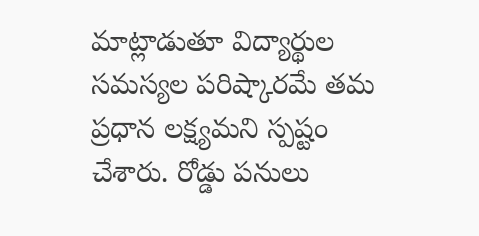మాట్లాడుతూ విద్యార్థుల సమస్యల పరిష్కారమే తమ ప్రధాన లక్ష్యమని స్పష్టం చేశారు. రోడ్డు పనులు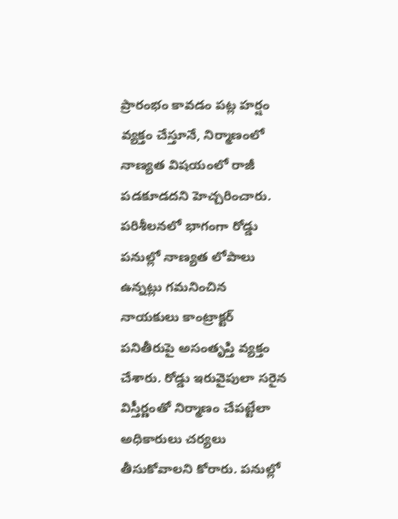ప్రారంభం కావడం పట్ల హర్షం వ్యక్తం చేస్తూనే, నిర్మాణంలో నాణ్యత విషయంలో రాజీ పడకూడదని హెచ్చరించారు. పరిశీలనలో భాగంగా రోడ్డు పనుల్లో నాణ్యత లోపాలు ఉన్నట్లు గమనించిన నాయకులు కాంట్రాక్టర్ పనితీరుపై అసంతృప్తి వ్యక్తం చేశారు. రోడ్డు ఇరువైపులా సరైన విస్తీర్ణంతో నిర్మాణం చేపట్టేలా అధికారులు చర్యలు తీసుకోవాలని కోరారు. పనుల్లో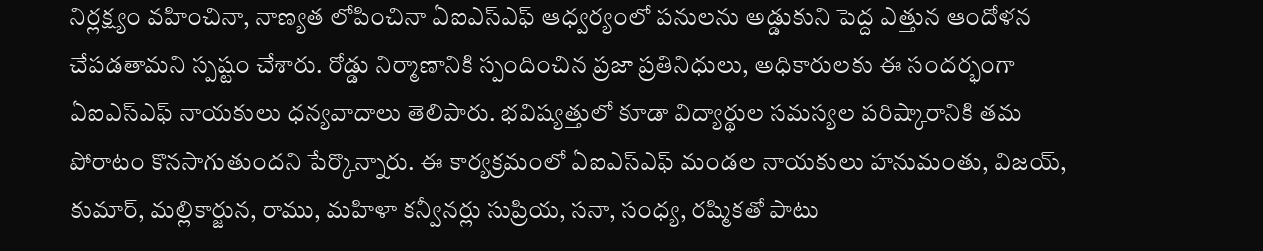నిర్లక్ష్యం వహించినా, నాణ్యత లోపించినా ఏఐఎస్ఎఫ్ ఆధ్వర్యంలో పనులను అడ్డుకుని పెద్ద ఎత్తున ఆందోళన చేపడతామని స్పష్టం చేశారు. రోడ్డు నిర్మాణానికి స్పందించిన ప్రజా ప్రతినిధులు, అధికారులకు ఈ సందర్భంగా ఏఐఎస్ఎఫ్ నాయకులు ధన్యవాదాలు తెలిపారు. భవిష్యత్తులో కూడా విద్యార్థుల సమస్యల పరిష్కారానికి తమ పోరాటం కొనసాగుతుందని పేర్కొన్నారు. ఈ కార్యక్రమంలో ఏఐఎస్ఎఫ్ మండల నాయకులు హనుమంతు, విజయ్, కుమార్, మల్లికార్జున, రాము, మహిళా కన్వీనర్లు సుప్రియ, సనా, సంధ్య, రష్మికతో పాటు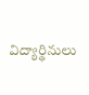విద్యార్థినులు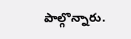పాల్గొన్నారు.